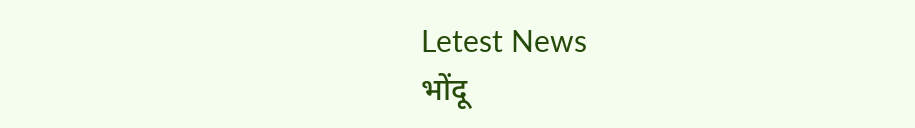Letest News
भोंदू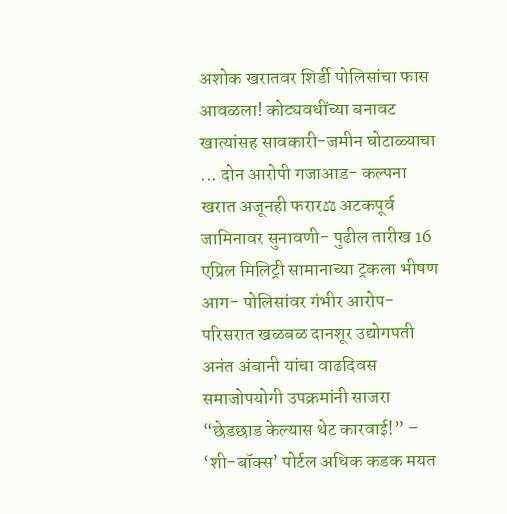अशोक खरातवर शिर्डी पोलिसांचा फास आवळला! कोट्यवधींच्या बनावट खात्यांसह सावकारी-जमीन घोटाळ्याचा ... दोन आरोपी गजाआड- कल्पना खरात अजूनही फरार⚖ अटकपूर्व जामिनावर सुनावणी- पुढील तारीख 16 एप्रिल मिलिट्री सामानाच्या ट्रकला भीषण आग- पोलिसांवर गंभीर आरोप- परिसरात खळबळ दानशूर उद्योगपती अनंत अंबानी यांचा वाढदिवस समाजोपयोगी उपक्रमांनी साजरा “छेडछाड केल्यास थेट कारवाई!” – ‘शी-बॉक्स’ पोर्टल अधिक कडक मयत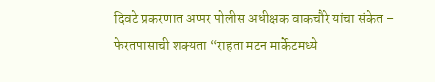दिवटे प्रकरणात अप्पर पोलीस अधीक्षक वाकचौरे यांचा संकेत – फेरतपासाची शक्यता “राहता मटन मार्केटमध्ये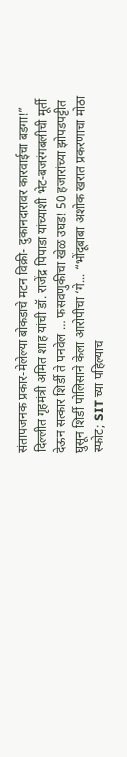संतापजनक प्रकार-मेलेल्या बोकडाचे मटन विक्री- दुकानदारावर कारवाईचा बडगा!” दिल्लीत गृहमंत्री अमित शाह यांची डॉ. राजेंद्र पिपाडा यांच्याशी भेट-बजरंगबलीची मूर्ती देऊन सत्कार शिर्डी ते पनवेल … फसवणुकीचा खेळ उघड! 50 हजारांच्या झोपडपट्टीत घुसून शिर्डी पोलिसाने केला आरोपीचा ‘गे... “भोंदूबाबा अशोक खरात प्रकरणाचा मोठा स्फोट; SIT च्या पहिल्याच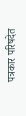पत्रकार परिषदेत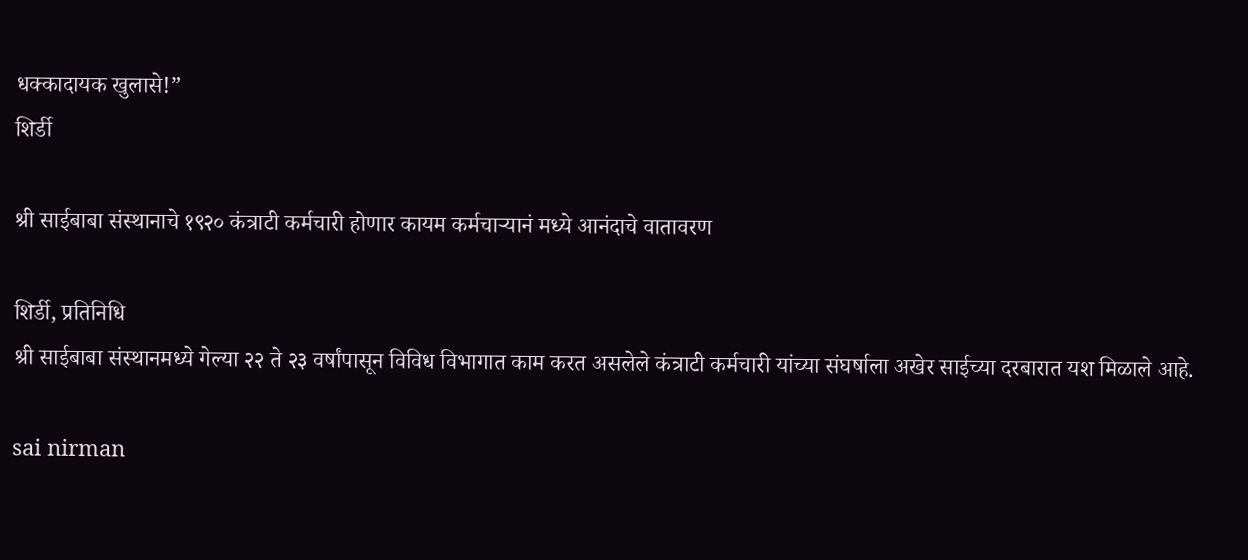धक्कादायक खुलासे!”
शिर्डी

श्री साईबाबा संस्थानाचे १९२० कंत्राटी कर्मचारी होणार कायम कर्मचाऱ्यानं मध्ये आनंदाचे वातावरण

शिर्डी, प्रतिनिधि
श्री साईबाबा संस्थानमध्ये गेल्या २२ ते २३ वर्षांपासून विविध विभागात काम करत असलेले कंत्राटी कर्मचारी यांच्या संघर्षाला अखेर साईच्या दरबारात यश मिळाले आहे.

sai nirman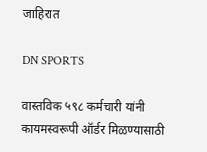जाहिरात

DN SPORTS

वास्तविक ५९८ कर्मचारी यांनी कायमस्वरूपी ऑर्डर मिळण्यासाठी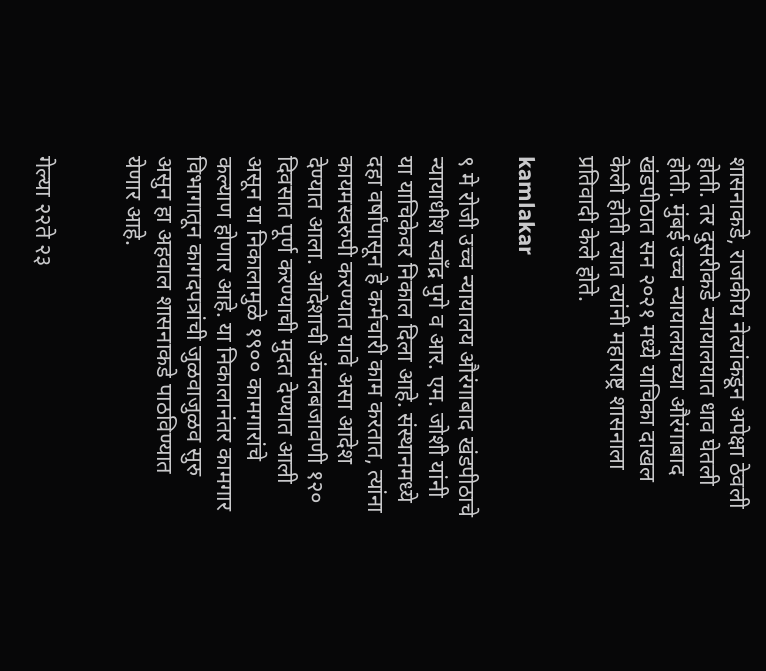शासनाकडे, राजकीय नेत्यांकडून अपेक्षा ठेवली होती. तर दुसरीकडे न्यायालयात धाव घेतली होती. मुंबई उच्च न्यायालयाच्या औरंगाबाद खंडपीठात सन २०२१ मध्ये याचिका दाखल केली होती त्यात त्यांनी महाराष्ट्र शासनाला प्रतिवादी केले होते.

kamlakar

९ मे रोजी उच्च न्यायालय औरंगाबाद खंडपीठाचे न्यायाधीश स्वाँद्र पुगे व आर. एम. जोशी यांनी या याचिकेवर निकाल दिला आहे. संस्थानमध्ये दहा वर्षांपासून हे कर्मचारी काम करतात, त्यांना कायमस्वरुपी करण्यात यावे असा आदेश देण्यात आला. आदेशाची अंमलबजावणी १२० दिवसात पूर्ण करण्याची मुदत देण्यात आली असून या निकालामुळे १९०० कामगारांचे कल्याण होणार आहे. या निकालानंतर कामगार विभागातून कागदपत्रांची जुळवाजुळव सुरु असुन हा अहवाल शासनाकडे पाठविण्यात येणार आहे.


गेल्या २२ते २३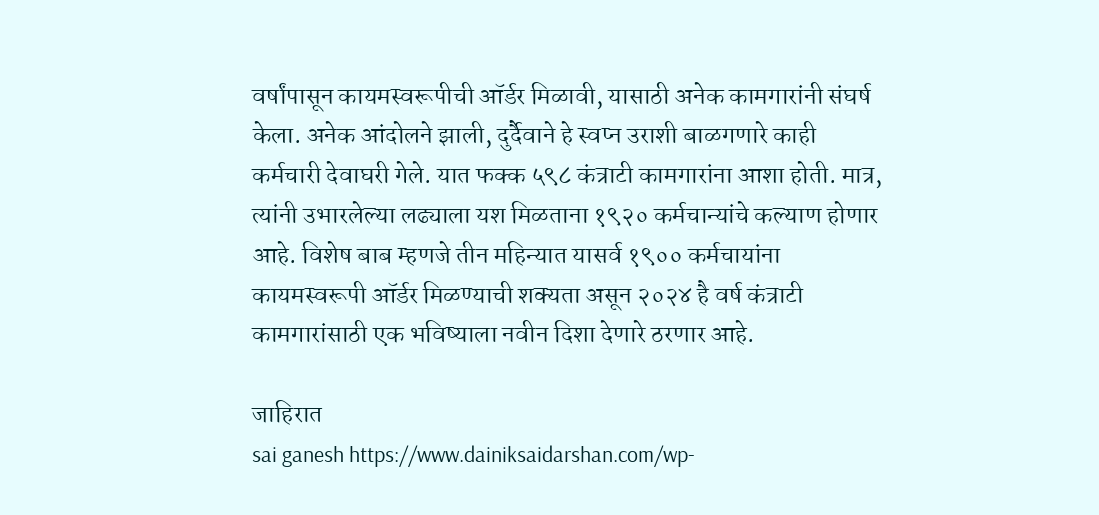वर्षांपासून कायमस्वरूपीची ऑर्डर मिळावी, यासाठी अनेक कामगारांनी संघर्ष केला. अनेक आंदोलने झाली, दुर्दैवाने हे स्वप्न उराशी बाळगणारे काही कर्मचारी देवाघरी गेले. यात फक्क ५९८ कंत्राटी कामगारांना आशा होती. मात्र, त्यांनी उभारलेल्या लढ्याला यश मिळताना १९२० कर्मचान्यांचे कल्याण होणार आहे. विशेष बाब म्हणजे तीन महिन्यात यासर्व १९०० कर्मचायांना कायमस्वरूपी ऑर्डर मिळण्याची शक्यता असून २०२४ है वर्ष कंत्राटी कामगारांसाठी एक भविष्याला नवीन दिशा देणारे ठरणार आहे.

जाहिरात
sai ganesh https://www.dainiksaidarshan.com/wp-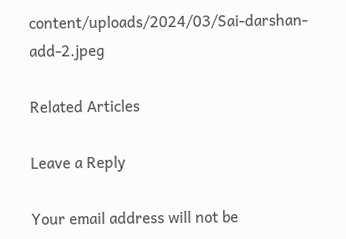content/uploads/2024/03/Sai-darshan-add-2.jpeg

Related Articles

Leave a Reply

Your email address will not be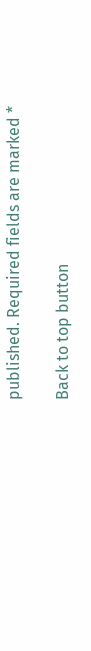published. Required fields are marked *

Back to top button